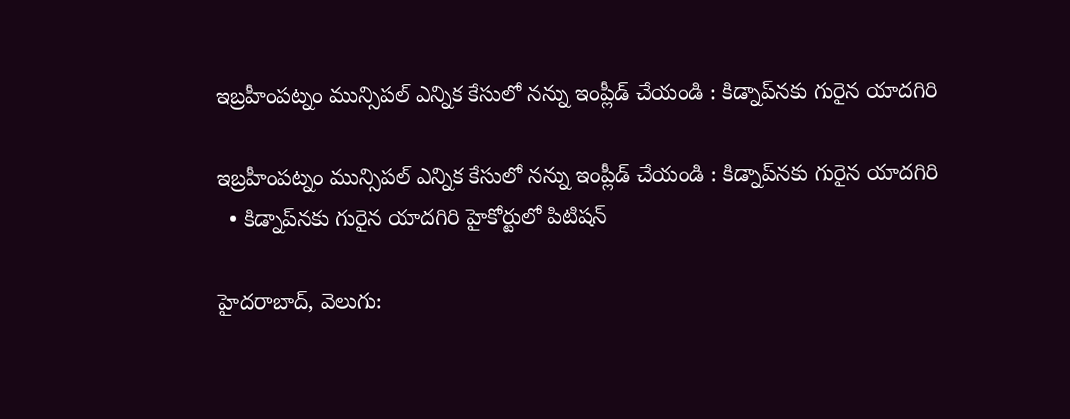ఇబ్రహీంపట్నం మున్సిపల్‌‌ ఎన్నిక కేసులో నన్ను ఇంప్లీడ్‌‌ చేయండి : కిడ్నాప్‌‌నకు గురైన యాదగిరి

ఇబ్రహీంపట్నం మున్సిపల్‌‌ ఎన్నిక కేసులో నన్ను ఇంప్లీడ్‌‌ చేయండి : కిడ్నాప్‌‌నకు గురైన యాదగిరి
  • కిడ్నాప్‌‌నకు గురైన యాదగిరి హైకోర్టులో పిటిషన్‌‌

హైదరాబాద్, వెలుగు: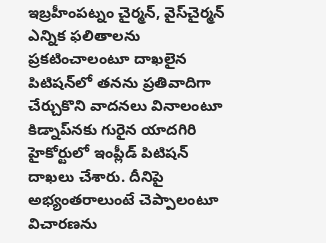ఇబ్రహీంపట్నం చైర్మన్, వైస్‌‌చైర్మన్‌‌ ఎన్నిక ఫలితాలను ప్రకటించాలంటూ దాఖలైన పిటిషన్‌‌లో తనను ప్రతివాదిగా చేర్చుకొని వాదనలు వినాలంటూ కిడ్నాప్‌‌నకు గురైన యాదగిరి హైకోర్టులో ఇంప్లీడ్‌‌ పిటిషన్‌‌ దాఖలు చేశారు. దీనిపై అభ్యంతరాలుంటే చెప్పాలంటూ విచారణను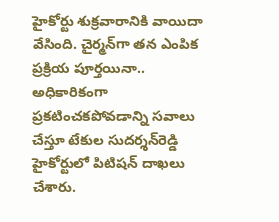హైకోర్టు శుక్రవారానికి వాయిదా వేసింది. చైర్మన్‌‌గా తన ఎంపిక ప్రక్రియ పూర్తయినా.. అధికారికంగా ప్రకటించకపోవడాన్ని సవాలు చేస్తూ టేకుల సుదర్శన్‌‌రెడ్డి హైకోర్టులో పిటిషన్‌‌ దాఖలు చేశారు.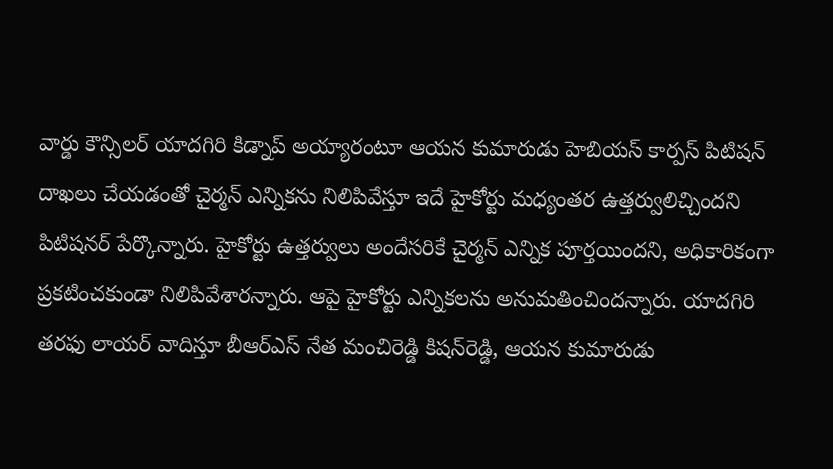వార్డు కౌన్సిలర్‌‌ యాదగిరి కిడ్నాప్‌‌ అయ్యారంటూ ఆయన కుమారుడు హెబియస్‌‌ కార్పస్‌‌ పిటిషన్‌‌ దాఖలు చేయడంతో చైర్మన్‌‌ ఎన్నికను నిలిపివేస్తూ ఇదే హైకోర్టు మధ్యంతర ఉత్తర్వులిచ్చిందని పిటిషనర్‌‌‌‌ పేర్కొన్నారు. హైకోర్టు ఉత్తర్వులు అందేసరికే చైర్మన్‌‌ ఎన్నిక పూర్తయిందని, అధికారికంగా ప్రకటించకుండా నిలిపివేశారన్నారు. ఆపై హైకోర్టు ఎన్నికలను అనుమతించిందన్నారు. యాదగిరి తరఫు లాయర్‌‌‌‌ వాదిస్తూ బీఆర్‌‌‌‌ఎస్‌‌ నేత మంచిరెడ్డి కిషన్‌‌రెడ్డి, ఆయన కుమారుడు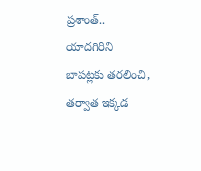ప్రశాంత్‌‌.. యాదగిరిని బాపట్లకు తరలించి, తర్వాత ఇక్కడ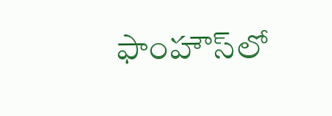ఫాంహౌస్‌‌లో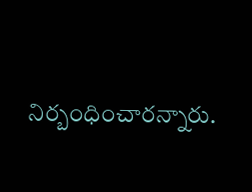నిర్బంధించారన్నారు.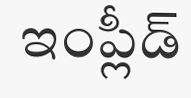ఇంప్లీడ్‌‌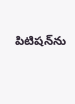పిటిషన్‌‌ను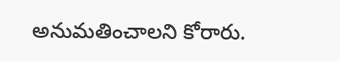అనుమతించాలని కోరారు.